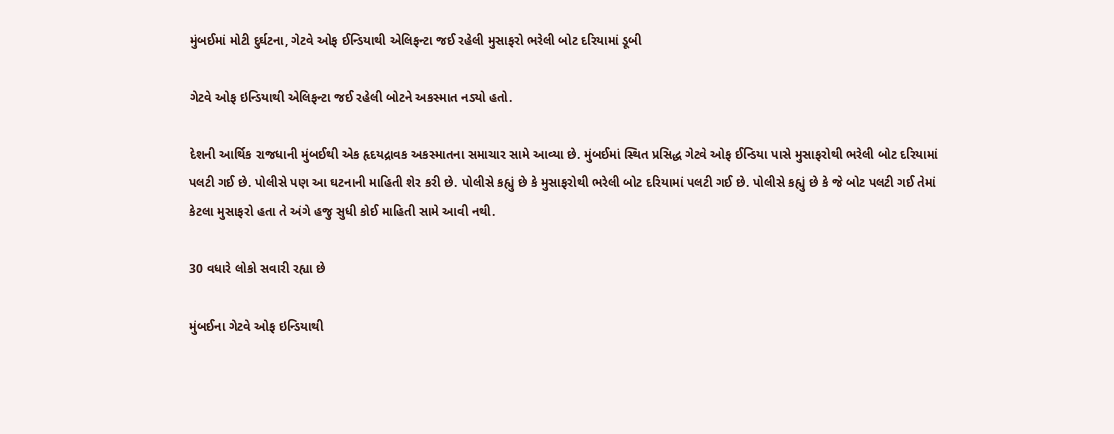મુંબઈમાં મોટી દુર્ઘટના, ગેટવે ઓફ ઈન્ડિયાથી એલિફન્ટા જઈ રહેલી મુસાફરો ભરેલી બોટ દરિયામાં ડૂબી

ગેટવે ઓફ ઇન્ડિયાથી એલિફન્ટા જઈ રહેલી બોટને અકસ્માત નડ્યો હતો.

દેશની આર્થિક રાજધાની મુંબઈથી એક હૃદયદ્રાવક અકસ્માતના સમાચાર સામે આવ્યા છે. મુંબઈમાં સ્થિત પ્રસિદ્ધ ગેટવે ઓફ ઈન્ડિયા પાસે મુસાફરોથી ભરેલી બોટ દરિયામાં પલટી ગઈ છે. પોલીસે પણ આ ઘટનાની માહિતી શેર કરી છે. પોલીસે કહ્યું છે કે મુસાફરોથી ભરેલી બોટ દરિયામાં પલટી ગઈ છે. પોલીસે કહ્યું છે કે જે બોટ પલટી ગઈ તેમાં કેટલા મુસાફરો હતા તે અંગે હજુ સુધી કોઈ માહિતી સામે આવી નથી.

30 વધારે લોકો સવારી રહ્યા છે

મુંબઈના ગેટવે ઓફ ઇન્ડિયાથી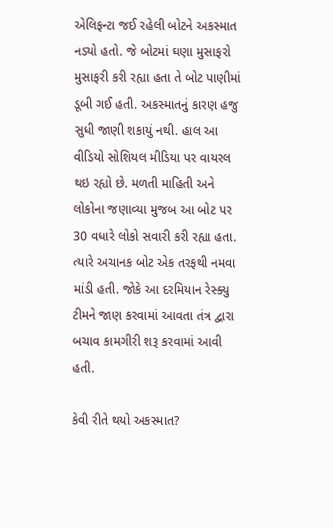એલિફન્ટા જઈ રહેલી બોટને અકસ્માત નડ્યો હતો. જે બોટમાં ઘણા મુસાફરો મુસાફરી કરી રહ્યા હતા તે બોટ પાણીમાં ડૂબી ગઈ હતી. અકસ્માતનું કારણ હજુ સુધી જાણી શકાયું નથી. હાલ આ વીડિયો સોશિયલ મીડિયા પર વાયરલ થઇ રહ્યો છે. મળતી માહિતી અને લોકોના જણાવ્યા મુજબ આ બોટ પર 30 વધારે લોકો સવારી કરી રહ્યા હતા. ત્યારે અચાનક બોટ એક તરફથી નમવા માંડી હતી. જોકે આ દરમિયાન રેસ્ક્યુ ટીમને જાણ કરવામાં આવતા તંત્ર દ્વારા બચાવ કામગીરી શરૂ કરવામાં આવી હતી.

કેવી રીતે થયો અકસ્માત?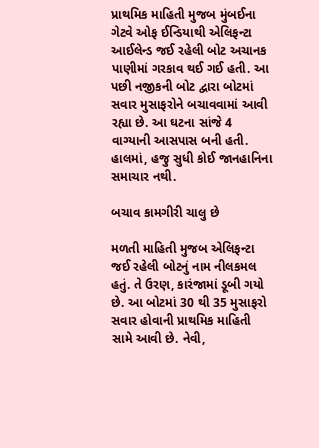પ્રાથમિક માહિતી મુજબ મુંબઈના ગેટવે ઓફ ઈન્ડિયાથી એલિફન્ટા આઈલેન્ડ જઈ રહેલી બોટ અચાનક પાણીમાં ગરકાવ થઈ ગઈ હતી. આ પછી નજીકની બોટ દ્વારા બોટમાં સવાર મુસાફરોને બચાવવામાં આવી રહ્યા છે. આ ઘટના સાંજે 4 વાગ્યાની આસપાસ બની હતી. હાલમાં, હજુ સુધી કોઈ જાનહાનિના સમાચાર નથી.

બચાવ કામગીરી ચાલુ છે

મળતી માહિતી મુજબ એલિફન્ટા જઈ રહેલી બોટનું નામ નીલકમલ હતું. તે ઉરણ, કારંજામાં ડૂબી ગયો છે. આ બોટમાં 30 થી 35 મુસાફરો સવાર હોવાની પ્રાથમિક માહિતી સામે આવી છે. નેવી,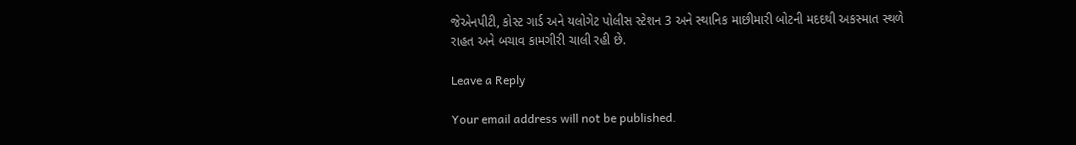જેએનપીટી, કોસ્ટ ગાર્ડ અને યલોગેટ પોલીસ સ્ટેશન 3 અને સ્થાનિક માછીમારી બોટની મદદથી અકસ્માત સ્થળે રાહત અને બચાવ કામગીરી ચાલી રહી છે.

Leave a Reply

Your email address will not be published.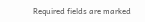Required fields are marked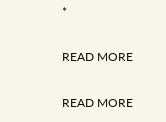*

READ MORE

READ MORE